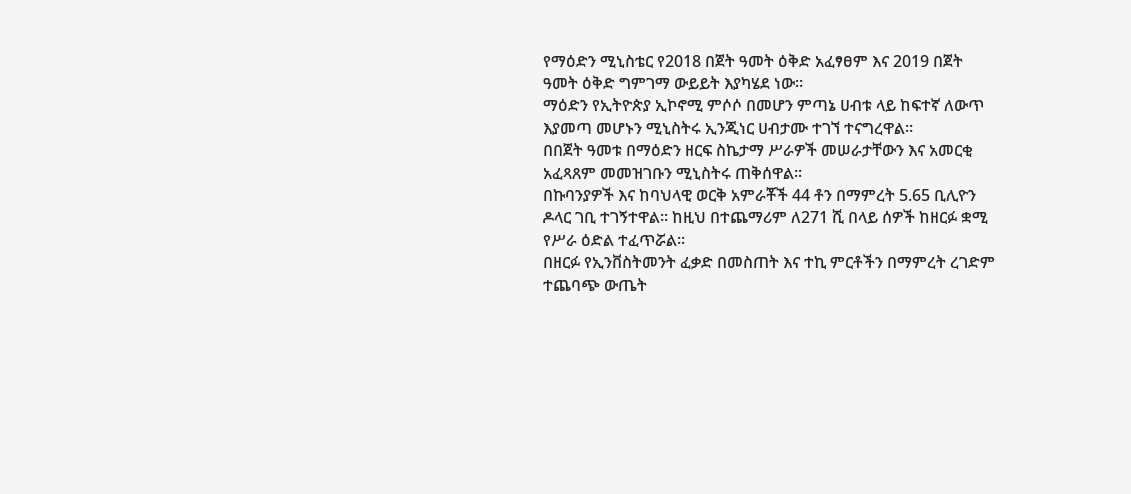የማዕድን ሚኒስቴር የ2018 በጀት ዓመት ዕቅድ አፈፃፀም እና 2019 በጀት ዓመት ዕቅድ ግምገማ ውይይት እያካሄደ ነው።
ማዕድን የኢትዮጵያ ኢኮኖሚ ምሶሶ በመሆን ምጣኔ ሀብቱ ላይ ከፍተኛ ለውጥ እያመጣ መሆኑን ሚኒስትሩ ኢንጂነር ሀብታሙ ተገኘ ተናግረዋል።
በበጀት ዓመቱ በማዕድን ዘርፍ ስኬታማ ሥራዎች መሠራታቸውን እና አመርቂ አፈጻጸም መመዝገቡን ሚኒስትሩ ጠቅሰዋል።
በኩባንያዎች እና ከባህላዊ ወርቅ አምራቾች 44 ቶን በማምረት 5.65 ቢሊዮን ዶላር ገቢ ተገኝተዋል። ከዚህ በተጨማሪም ለ271 ሺ በላይ ሰዎች ከዘርፉ ቋሚ የሥራ ዕድል ተፈጥሯል።
በዘርፉ የኢንቨስትመንት ፈቃድ በመስጠት እና ተኪ ምርቶችን በማምረት ረገድም ተጨባጭ ውጤት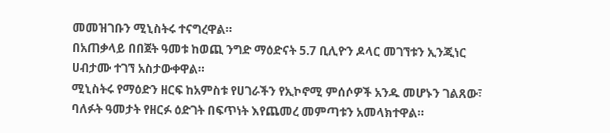መመዝገቡን ሚኒስትሩ ተናግረዋል።
በአጠቃላይ በበጀት ዓመቱ ከወጪ ንግድ ማዕድናት 5.7 ቢሊዮን ዶላር መገኘቱን ኢንጂነር ሀብታሙ ተገኘ አስታውቀዋል።
ሚኒስትሩ የማዕድን ዘርፍ ከአምስቱ የሀገራችን የኢኮኖሚ ምሰሶዎች አንዱ መሆኑን ገልጸው፣ ባለፉት ዓመታት የዘርፉ ዕድገት በፍጥነት እየጨመረ መምጣቱን አመላክተዋል።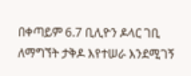በቀጣይም 6.7 ቢሊዮን ዶላር ገቢ ለማግኘት ታቅዶ እየተሠራ እንደሚገኝ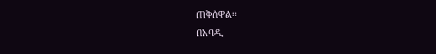ጠቅሰዋል።
በአባዲ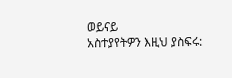ወይናይ
አስተያየትዎን እዚህ ያስፍሩ: